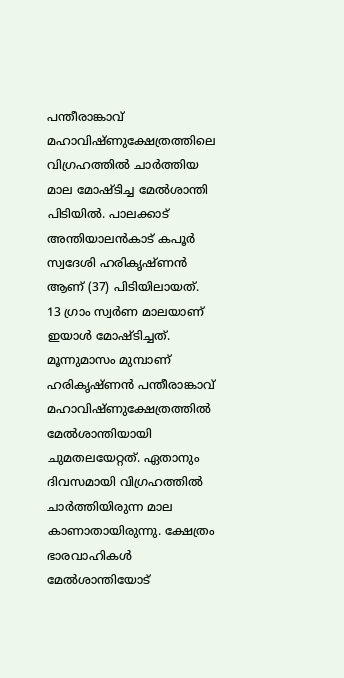പന്തീരാങ്കാവ് മഹാവിഷ്ണുക്ഷേത്രത്തിലെ വിഗ്രഹത്തിൽ ചാർത്തിയ മാല മോഷ്ടിച്ച മേൽശാന്തി പിടിയിൽ. പാലക്കാട് അന്തിയാലൻകാട് കപൂർ സ്വദേശി ഹരികൃഷ്ണൻ ആണ് (37) പിടിയിലായത്. 13 ഗ്രാം സ്വർണ മാലയാണ് ഇയാൾ മോഷ്ടിച്ചത്.
മൂന്നുമാസം മുമ്പാണ് ഹരികൃഷ്ണൻ പന്തീരാങ്കാവ് മഹാവിഷ്ണുക്ഷേത്രത്തിൽ മേൽശാന്തിയായി ചുമതലയേറ്റത്. ഏതാനും ദിവസമായി വിഗ്രഹത്തിൽ ചാർത്തിയിരുന്ന മാല കാണാതായിരുന്നു. ക്ഷേത്രം ഭാരവാഹികൾ മേൽശാന്തിയോട്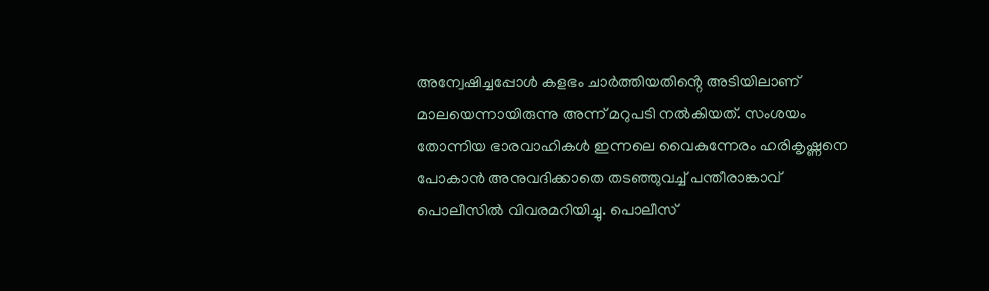അന്വേഷിച്ചപ്പോൾ കളഭം ചാർത്തിയതിൻ്റെ അടിയിലാണ് മാലയെന്നായിരുന്നു അന്ന് മറുപടി നൽകിയത്. സംശയം തോന്നിയ ഭാരവാഹികൾ ഇന്നലെ വൈകുന്നേരം ഹരികൃഷ്ണനെ പോകാൻ അനുവദിക്കാതെ തടഞ്ഞുവച്ച് പന്തീരാങ്കാവ് പൊലീസിൽ വിവരമറിയിച്ചു. പൊലീസ്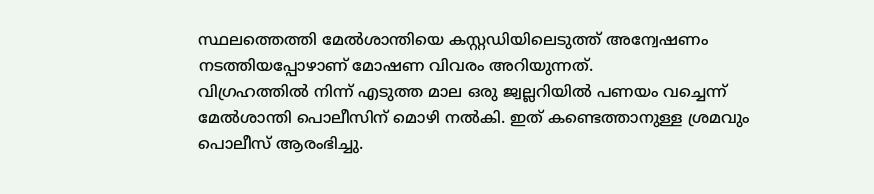സ്ഥലത്തെത്തി മേൽശാന്തിയെ കസ്റ്റഡിയിലെടുത്ത് അന്വേഷണം നടത്തിയപ്പോഴാണ് മോഷണ വിവരം അറിയുന്നത്.
വിഗ്രഹത്തിൽ നിന്ന് എടുത്ത മാല ഒരു ജ്വല്ലറിയിൽ പണയം വച്ചെന്ന് മേൽശാന്തി പൊലീസിന് മൊഴി നൽകി. ഇത് കണ്ടെത്താനുള്ള ശ്രമവും പൊലീസ് ആരംഭിച്ചു.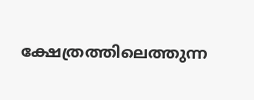ക്ഷേത്രത്തിലെത്തുന്ന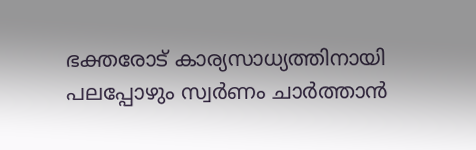ഭക്തരോട് കാര്യസാധ്യത്തിനായി പലപ്പോഴും സ്വർണം ചാർത്താൻ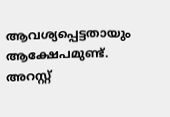ആവശ്യപ്പെട്ടതായും ആക്ഷേപമുണ്ട്. അറസ്റ്റ്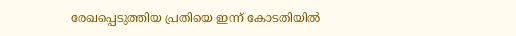രേഖപ്പെടുത്തിയ പ്രതിയെ ഇന്ന് കോടതിയിൽ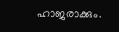ഹാജരാക്കും.